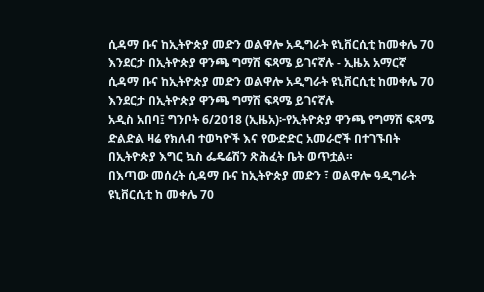ሲዳማ ቡና ከኢትዮጵያ መድን ወልዋሎ አዲግራት ዩኒቨርሲቲ ከመቀሌ 70 እንደርታ በኢትዮጵያ ዋንጫ ግማሽ ፍጻሜ ይገናኛሉ - ኢዜአ አማርኛ
ሲዳማ ቡና ከኢትዮጵያ መድን ወልዋሎ አዲግራት ዩኒቨርሲቲ ከመቀሌ 70 እንደርታ በኢትዮጵያ ዋንጫ ግማሽ ፍጻሜ ይገናኛሉ
አዲስ አበባ፤ ግንቦት 6/2018 (ኢዜአ)፦የኢትዮጵያ ዋንጫ የግማሽ ፍጻሜ ድልድል ዛሬ የክለብ ተወካዮች እና የውድድር አመራሮች በተገኙበት በኢትዮጵያ እግር ኳስ ፌዴሬሽን ጽሕፈት ቤት ወጥቷል።
በእጣው መሰረት ሲዳማ ቡና ከኢትዮጵያ መድን ፣ ወልዋሎ ዓዲግራት ዩኒቨርሲቲ ከ መቀሌ 70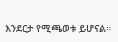እንደርታ የሚጫወቱ ይሆናል።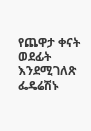የጨዋታ ቀናት ወደፊት እንደሚገለጽ ፌዴሬሽኑ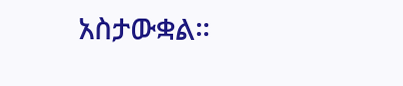አስታውቋል።